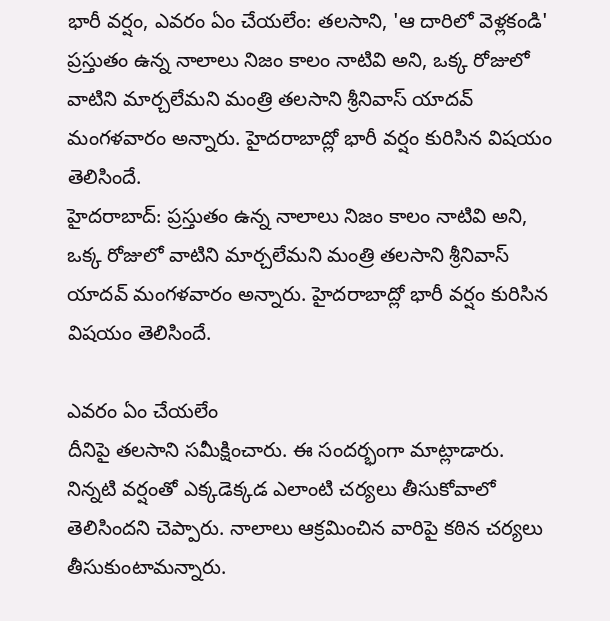భారీ వర్షం, ఎవరం ఏం చేయలేం: తలసాని, 'ఆ దారిలో వెళ్లకండి'
ప్రస్తుతం ఉన్న నాలాలు నిజం కాలం నాటివి అని, ఒక్క రోజులో వాటిని మార్చలేమని మంత్రి తలసాని శ్రీనివాస్ యాదవ్ మంగళవారం అన్నారు. హైదరాబాద్లో భారీ వర్షం కురిసిన విషయం తెలిసిందే.
హైదరాబాద్: ప్రస్తుతం ఉన్న నాలాలు నిజం కాలం నాటివి అని, ఒక్క రోజులో వాటిని మార్చలేమని మంత్రి తలసాని శ్రీనివాస్ యాదవ్ మంగళవారం అన్నారు. హైదరాబాద్లో భారీ వర్షం కురిసిన విషయం తెలిసిందే.

ఎవరం ఏం చేయలేం
దీనిపై తలసాని సమీక్షించారు. ఈ సందర్భంగా మాట్లాడారు. నిన్నటి వర్షంతో ఎక్కడెక్కడ ఎలాంటి చర్యలు తీసుకోవాలో తెలిసిందని చెప్పారు. నాలాలు ఆక్రమించిన వారిపై కఠిన చర్యలు తీసుకుంటామన్నారు.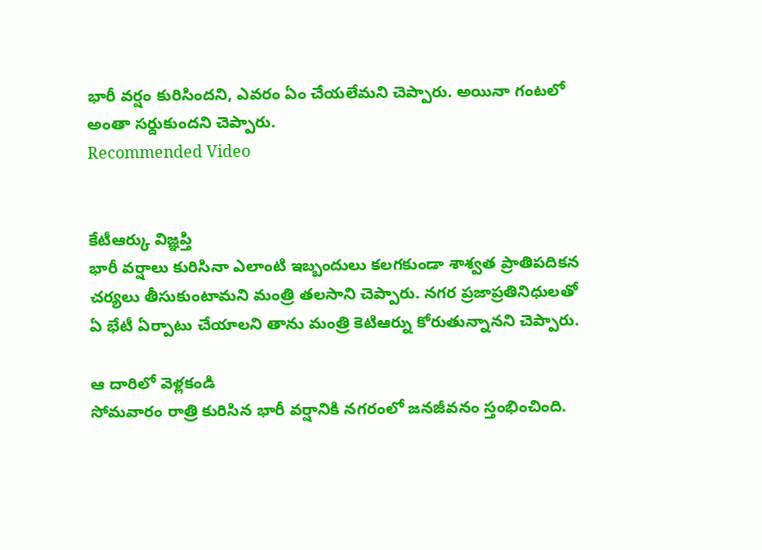భారీ వర్షం కురిసిందని, ఎవరం ఏం చేయలేమని చెప్పారు. అయినా గంటలో అంతా సర్దుకుందని చెప్పారు.
Recommended Video


కేటీఆర్కు విజ్ఞప్తి
భారీ వర్షాలు కురిసినా ఎలాంటి ఇబ్బందులు కలగకుండా శాశ్వత ప్రాతిపదికన చర్యలు తీసుకుంటామని మంత్రి తలసాని చెప్పారు. నగర ప్రజాప్రతినిధులతో ఏ భేటీ ఏర్పాటు చేయాలని తాను మంత్రి కెటిఆర్ను కోరుతున్నానని చెప్పారు.

ఆ దారిలో వెళ్లకండి
సోమవారం రాత్రి కురిసిన భారీ వర్షానికి నగరంలో జనజీవనం స్తంభించింది.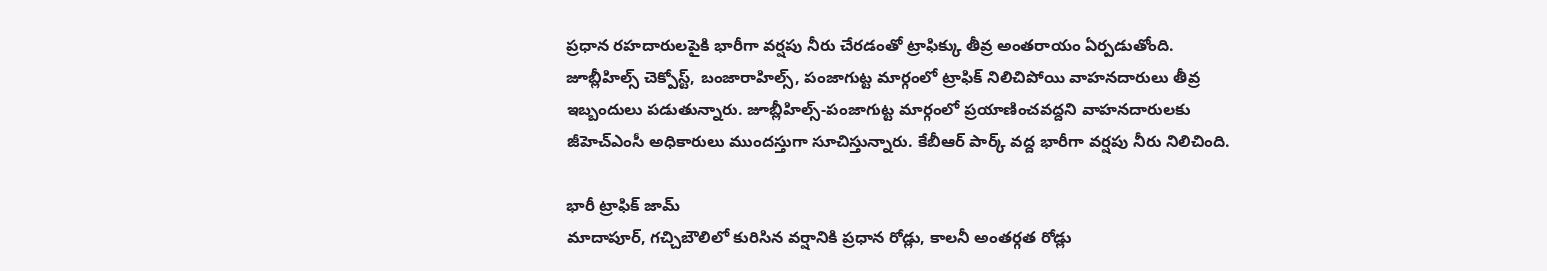ప్రధాన రహదారులపైకి భారీగా వర్షపు నీరు చేరడంతో ట్రాఫిక్కు తీవ్ర అంతరాయం ఏర్పడుతోంది. జూబ్లీహిల్స్ చెక్పోస్ట్, బంజారాహిల్స్, పంజాగుట్ట మార్గంలో ట్రాఫిక్ నిలిచిపోయి వాహనదారులు తీవ్ర ఇబ్బందులు పడుతున్నారు. జూబ్లీహిల్స్-పంజాగుట్ట మార్గంలో ప్రయాణించవద్దని వాహనదారులకు జీహెచ్ఎంసీ అధికారులు ముందస్తుగా సూచిస్తున్నారు. కేబీఆర్ పార్క్ వద్ద భారీగా వర్షపు నీరు నిలిచింది.

భారీ ట్రాఫిక్ జామ్
మాదాపూర్, గచ్చిబౌలిలో కురిసిన వర్షానికి ప్రధాన రోడ్లు, కాలనీ అంతర్గత రోడ్లు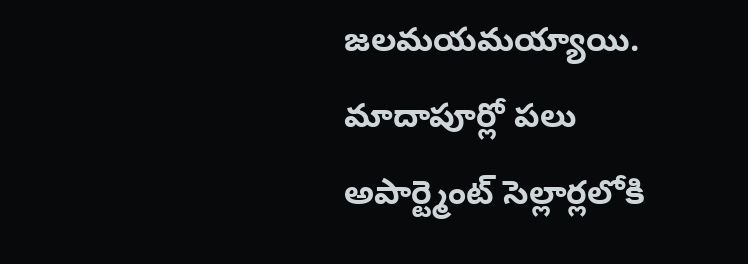జలమయమయ్యాయి. మాదాపూర్లో పలు అపార్ట్మెంట్ సెల్లార్లలోకి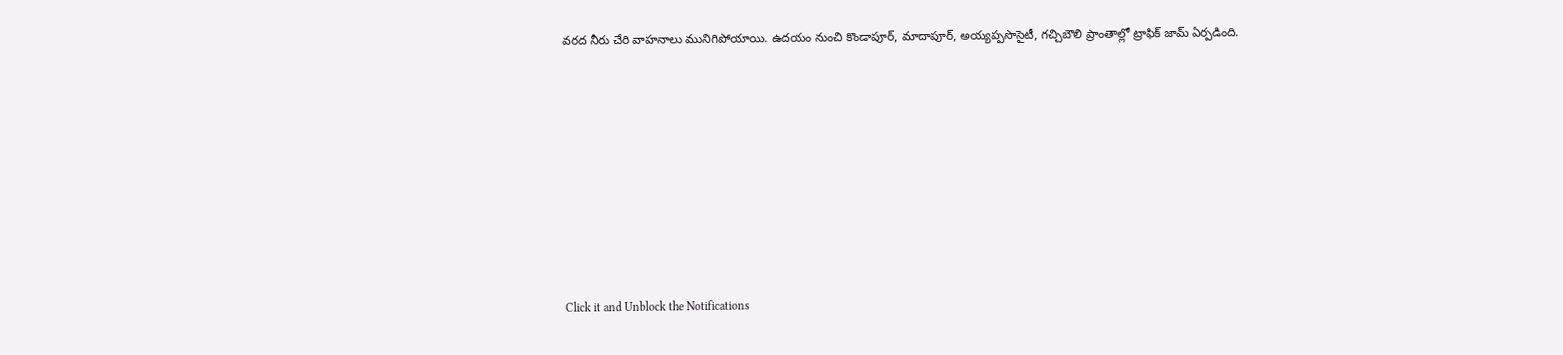వరద నీరు చేరి వాహనాలు మునిగిపోయాయి. ఉదయం నుంచి కొండాపూర్, మాదాపూర్, అయ్యప్పసొసైటీ, గచ్చిబౌలి ప్రాంతాల్లో ట్రాఫిక్ జామ్ ఏర్పడింది.












Click it and Unblock the Notifications